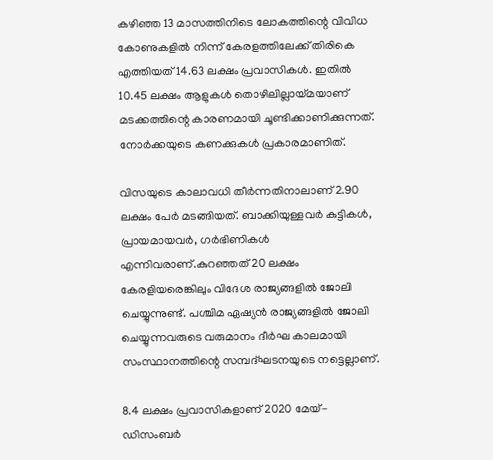കഴിഞ്ഞ 13 മാസത്തിനിടെ ലോകത്തിന്റെ വിവിധ കോണുകളില്‍ നിന്ന് കേരളത്തിലേക്ക് തിരികെ എത്തിയത് 14.63 ലക്ഷം പ്രവാസികള്‍. ഇതില്‍ 10.45 ലക്ഷം ആളുകള്‍ തൊഴിലില്ലായ്മയാണ് മടക്കത്തിന്റെ കാരണമായി ചൂണ്ടിക്കാണിക്കുന്നത്. നോര്‍ക്കയുടെ കണക്കുകള്‍ പ്രകാരമാണിത്.

വിസയുടെ കാലാവധി തീര്‍ന്നതിനാലാണ് 2.90 ലക്ഷം പേര്‍ മടങ്ങിയത്. ബാക്കിയുള്ളവര്‍ കുട്ടികള്‍, പ്രായമായവര്‍, ഗര്‍ഭിണികള്‍ എന്നിവരാണ്.കുറഞ്ഞത് 20 ലക്ഷം കേരളിയരെങ്കിലും വിദേശ രാജ്യങ്ങളില്‍ ജോലി ചെയ്യുന്നുണ്ട്. പശ്ചിമ ഏഷ്യന്‍ രാജ്യങ്ങളില്‍ ജോലി ചെയ്യുന്നവരുടെ വരുമാനം ദീര്‍ഘ കാലമായി സംസ്ഥാനത്തിന്റെ സമ്പദ്ഘടനയുടെ നട്ടെല്ലാണ്.

8.4 ലക്ഷം പ്രവാസികളാണ് 2020 മേയ്-ഡിസംബര്‍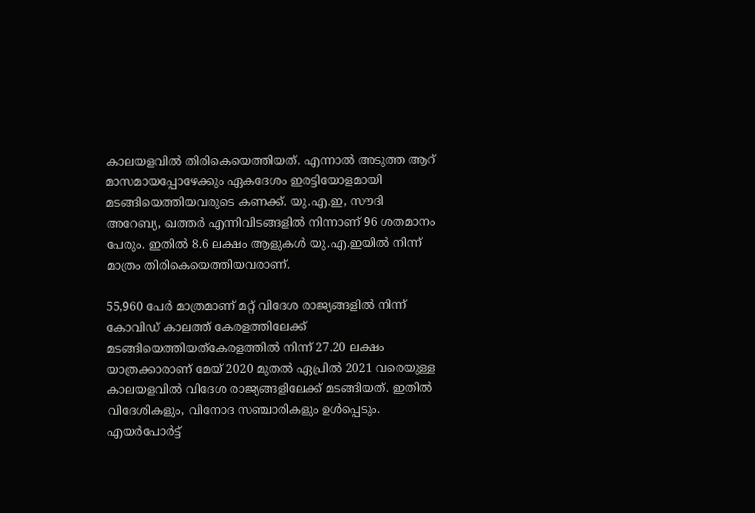കാലയളവില്‍ തിരികെയെത്തിയത്. എന്നാല്‍ അടുത്ത ആറ് മാസമായപ്പോഴേക്കും ഏകദേശം ഇരട്ടിയോളമായി മടങ്ങിയെത്തിയവരുടെ കണക്ക്. യു.എ.ഇ, സൗദി അറേബ്യ, ഖത്തര്‍ എന്നിവിടങ്ങളില്‍ നിന്നാണ് 96 ശതമാനം പേരും. ഇതില്‍ 8.6 ലക്ഷം ആളുകള്‍ യു.എ.ഇയില്‍ നിന്ന് മാത്രം തിരികെയെത്തിയവരാണ്.

55,960 പേര്‍ മാത്രമാണ് മറ്റ് വിദേശ രാജ്യങ്ങളില്‍ നിന്ന് കോവിഡ് കാലത്ത് കേരളത്തിലേക്ക് മടങ്ങിയെത്തിയത്കേരളത്തില്‍ നിന്ന് 27.20 ലക്ഷം യാത്രക്കാരാണ് മേയ് 2020 മുതല്‍ ഏപ്രില്‍ 2021 വരെയുള്ള കാലയളവില്‍ വിദേശ രാജ്യങ്ങളിലേക്ക് മടങ്ങിയത്. ഇതില്‍ വിദേശികളും, വിനോദ സഞ്ചാരികളും ഉള്‍പ്പെടും. എയര്‍പോര്‍ട്ട്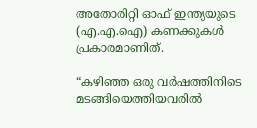അതോരിറ്റി ഓഫ് ഇന്ത്യയുടെ (എ.എ.ഐ) കണക്കുകള്‍ പ്രകാരമാണിത്.

“കഴിഞ്ഞ ഒരു വർഷത്തിനിടെ മടങ്ങിയെത്തിയവരിൽ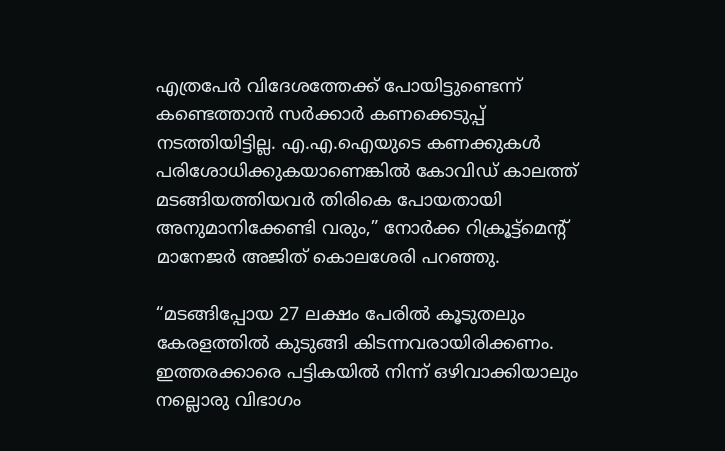എത്രപേർ വിദേശത്തേക്ക് പോയിട്ടുണ്ടെന്ന് കണ്ടെത്താൻ സർക്കാർ കണക്കെടുപ്പ് നടത്തിയിട്ടില്ല. എ.എ.ഐയുടെ കണക്കുകള്‍ പരിശോധിക്കുകയാണെങ്കില്‍ കോവിഡ് കാലത്ത് മടങ്ങിയത്തിയവര്‍ തിരികെ പോയതായി അനുമാനിക്കേണ്ടി വരും,” നോർക്ക റിക്രൂട്ട്‌മെന്റ് മാനേജർ അജിത് കൊലശേരി പറഞ്ഞു.

“മടങ്ങിപ്പോയ 27 ലക്ഷം പേരില്‍ കൂടുതലും കേരളത്തില്‍ കുടുങ്ങി കിടന്നവരായിരിക്കണം. ഇത്തരക്കാരെ പട്ടികയില്‍ നിന്ന് ഒഴിവാക്കിയാലും നല്ലൊരു വിഭാഗം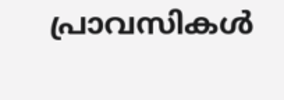പ്രാവസികള്‍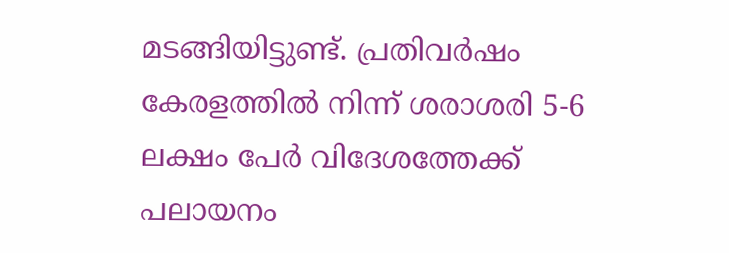മടങ്ങിയിട്ടുണ്ട്. പ്രതിവര്‍ഷം കേരളത്തില്‍ നിന്ന് ശരാശരി 5-6 ലക്ഷം പേര്‍ വിദേശത്തേക്ക് പലായനം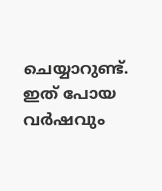ചെയ്യാറുണ്ട്. ഇത് പോയ വര്‍ഷവും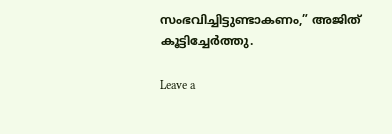സംഭവിച്ചിട്ടുണ്ടാകണം,” അജിത് കൂട്ടിച്ചേര്‍ത്തു.

Leave a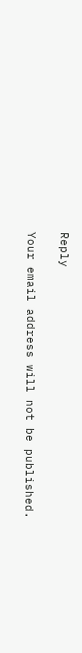Reply

Your email address will not be published.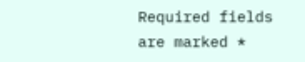Required fields are marked *